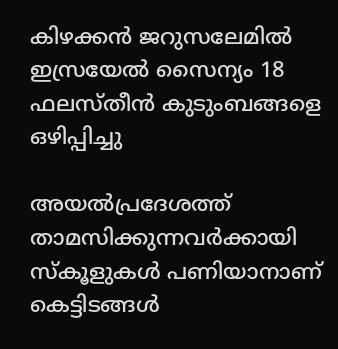കിഴക്കൻ ജറുസലേമിൽ ഇസ്രയേൽ സൈന്യം 18 ഫലസ്തീൻ കുടുംബങ്ങളെ ഒഴിപ്പിച്ചു

അയൽപ്രദേശത്ത് താമസിക്കുന്നവർക്കായി സ്‌കൂളുകൾ പണിയാനാണ് കെട്ടിടങ്ങൾ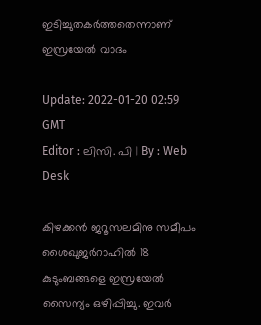ഇടിച്ചുതകർത്തതെന്നാണ് ഇസ്രയേൽ വാദം

Update: 2022-01-20 02:59 GMT
Editor : ലിസി. പി | By : Web Desk

കിഴക്കൻ ജറൂസലമിനു സമീപം ശൈഖുജർറാഹിൽ 18 കുടുംബങ്ങളെ ഇസ്രയേൽ സൈന്യം ഒഴിപ്പിച്ചു. ഇവർ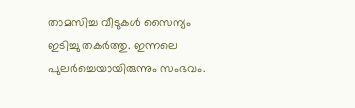താമസിച്ച വീടുകൾ സൈന്യം ഇടിച്ചു തകർത്തു. ഇന്നലെ പുലർച്ചെയായിരുന്നും സംഭവം.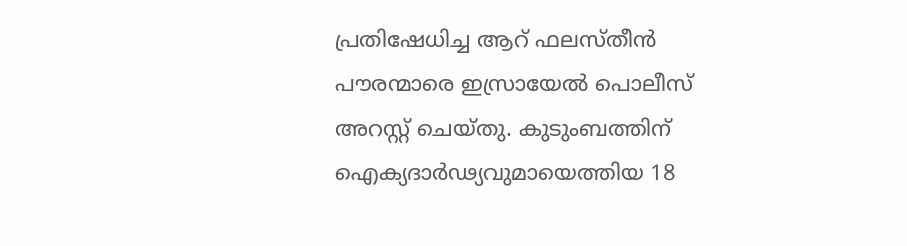പ്രതിഷേധിച്ച ആറ് ഫലസ്തീൻ പൗരന്മാരെ ഇസ്രായേൽ പൊലീസ് അറസ്റ്റ് ചെയ്തു. കുടുംബത്തിന് ഐക്യദാർഢ്യവുമായെത്തിയ 18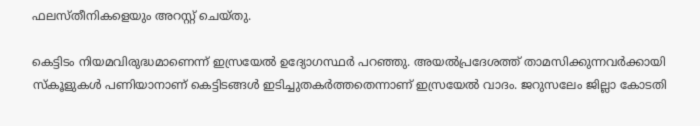ഫലസ്തീനികളെയും അറസ്റ്റ് ചെയ്തു.

കെട്ടിടം നിയമവിരുദ്ധമാണെന്ന് ഇസ്രയേൽ ഉദ്യോഗസ്ഥർ പറഞ്ഞു. അയൽപ്രദേശത്ത് താമസിക്കുന്നവർക്കായി സ്‌കൂളുകൾ പണിയാനാണ് കെട്ടിടങ്ങൾ ഇടിച്ചുതകർത്തതെന്നാണ് ഇസ്രയേൽ വാദം. ജറുസലേം ജില്ലാ കോടതി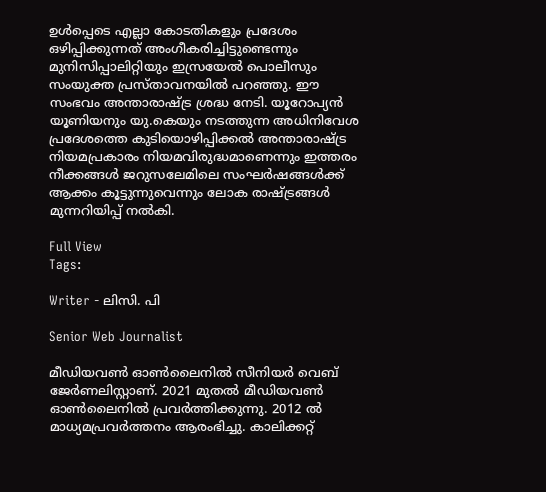ഉൾപ്പെടെ എല്ലാ കോടതികളും പ്രദേശം ഒഴിപ്പിക്കുന്നത് അംഗീകരിച്ചിട്ടുണ്ടെന്നും മുനിസിപ്പാലിറ്റിയും ഇസ്രയേൽ പൊലീസും സംയുക്ത പ്രസ്താവനയിൽ പറഞ്ഞു. ഈ സംഭവം അന്താരാഷ്ട്ര ശ്രദ്ധ നേടി. യൂറോപ്യൻ യൂണിയനും യു.കെയും നടത്തുന്ന അധിനിവേശ പ്രദേശത്തെ കുടിയൊഴിപ്പിക്കൽ അന്താരാഷ്ട്ര നിയമപ്രകാരം നിയമവിരുദ്ധമാണെന്നും ഇത്തരം നീക്കങ്ങൾ ജറുസലേമിലെ സംഘർഷങ്ങൾക്ക് ആക്കം കൂട്ടുന്നുവെന്നും ലോക രാഷ്ട്രങ്ങൾ മുന്നറിയിപ്പ് നൽകി.

Full View
Tags:

Writer - ലിസി. പി

Senior Web Journalist

മീഡിയവൺ ഓൺലൈനിൽ സീനിയർ വെബ് ജേർണലിസ്റ്റാണ്. 2021 മുതൽ മീഡിയവൺ ഓൺലൈനിൽ പ്രവർത്തിക്കുന്നു. 2012 ല്‍ മാധ്യമപ്രവര്‍ത്തനം ആരംഭിച്ചു. കാലിക്കറ്റ്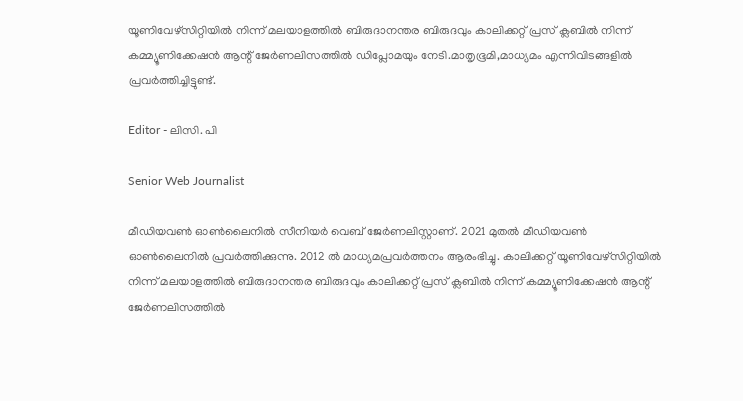യൂണിവേഴ്‌സിറ്റിയിൽ നിന്ന് മലയാളത്തിൽ ബിരുദാനന്തര ബിരുദവും കാലിക്കറ്റ് പ്രസ് ക്ലബിൽ നിന്ന് കമ്മ്യൂണിക്കേഷൻ ആന്റ് ജേർണലിസത്തിൽ ഡിപ്ലോമയും നേടി.മാതൃഭൂമി,മാധ്യമം എന്നിവിടങ്ങളിൽ പ്രവർത്തിച്ചിട്ടുണ്ട്.

Editor - ലിസി. പി

Senior Web Journalist

മീഡിയവൺ ഓൺലൈനിൽ സീനിയർ വെബ് ജേർണലിസ്റ്റാണ്. 2021 മുതൽ മീഡിയവൺ ഓൺലൈനിൽ പ്രവർത്തിക്കുന്നു. 2012 ല്‍ മാധ്യമപ്രവര്‍ത്തനം ആരംഭിച്ചു. കാലിക്കറ്റ് യൂണിവേഴ്‌സിറ്റിയിൽ നിന്ന് മലയാളത്തിൽ ബിരുദാനന്തര ബിരുദവും കാലിക്കറ്റ് പ്രസ് ക്ലബിൽ നിന്ന് കമ്മ്യൂണിക്കേഷൻ ആന്റ് ജേർണലിസത്തിൽ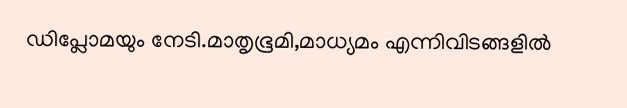ഡിപ്ലോമയും നേടി.മാതൃഭൂമി,മാധ്യമം എന്നിവിടങ്ങളിൽ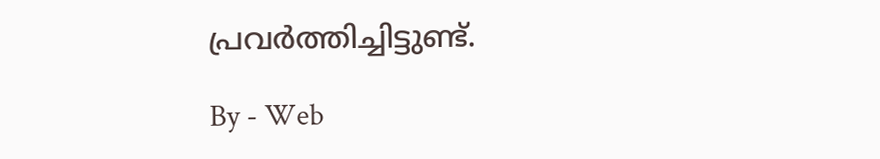പ്രവർത്തിച്ചിട്ടുണ്ട്.

By - Web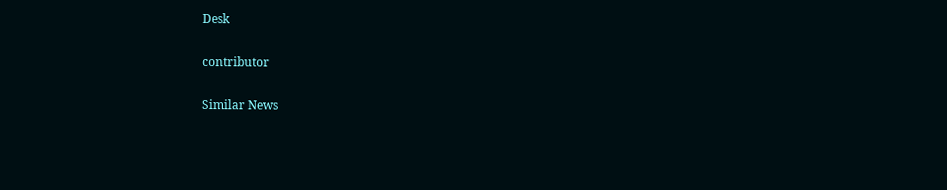Desk

contributor

Similar News